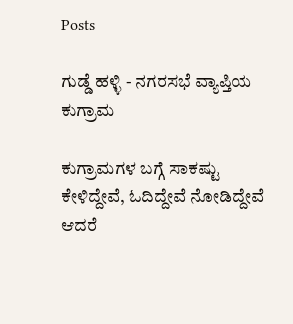Posts

ಗುಡ್ಡೆ ಹಳ್ಳಿ - ನಗರಸಭೆ ವ್ಯಾಪ್ತಿಯ ಕುಗ್ರಾಮ

ಕುಗ್ರಾಮಗಳ ಬಗ್ಗೆ ಸಾಕಷ್ಟು ಕೇಳಿದ್ದೇವೆ, ಓದಿದ್ದೇವೆ ನೋಡಿದ್ದೇವೆ ಆದರೆ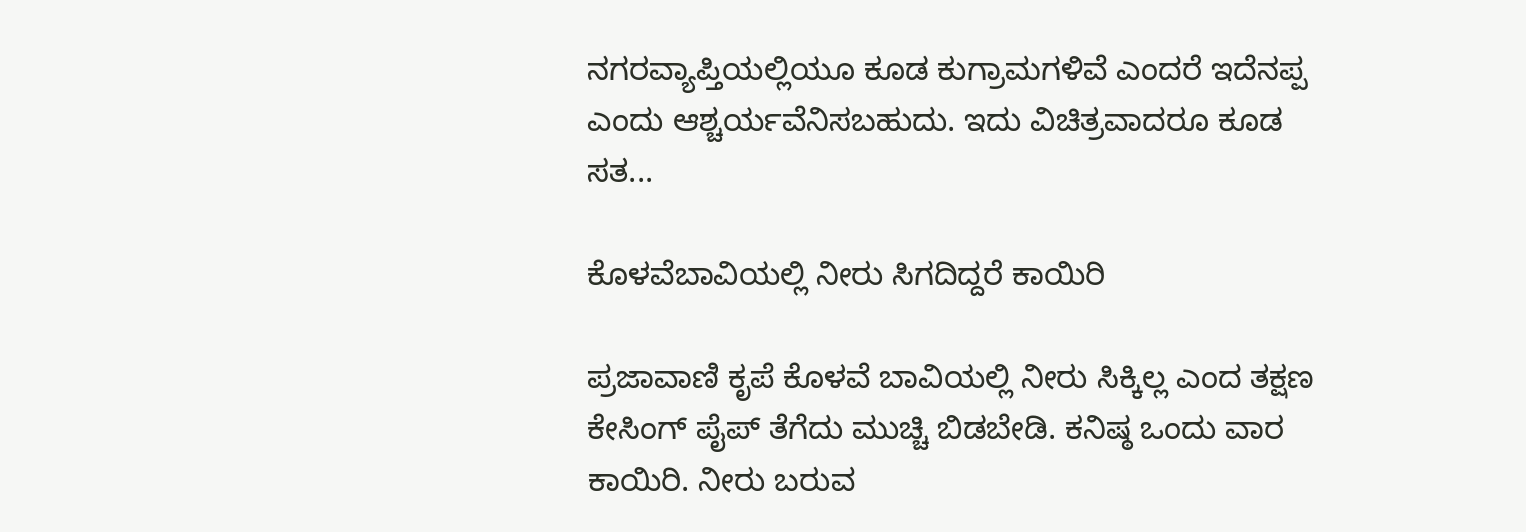ನಗರವ್ಯಾಪ್ತಿಯಲ್ಲಿಯೂ ಕೂಡ ಕುಗ್ರಾಮಗಳಿವೆ ಎಂದರೆ ಇದೆನಪ್ಪ ಎಂದು ಆಶ್ಚರ್ಯವೆನಿಸಬಹುದು. ಇದು ವಿಚಿತ್ರವಾದರೂ ಕೂಡ ಸತ...

ಕೊಳವೆಬಾವಿಯಲ್ಲಿ ನೀರು ಸಿಗದಿದ್ದರೆ ಕಾಯಿರಿ

ಪ್ರಜಾವಾಣಿ ಕೃಪೆ ಕೊಳವೆ ಬಾವಿಯಲ್ಲಿ ನೀರು ಸಿಕ್ಕಿಲ್ಲ ಎಂದ ತಕ್ಷಣ ಕೇಸಿಂಗ್‌ ಪೈಪ್‌ ತೆಗೆದು ಮುಚ್ಚಿ ಬಿಡಬೇಡಿ. ಕನಿಷ್ಠ ಒಂದು ವಾರ ಕಾಯಿರಿ. ನೀರು ಬರುವ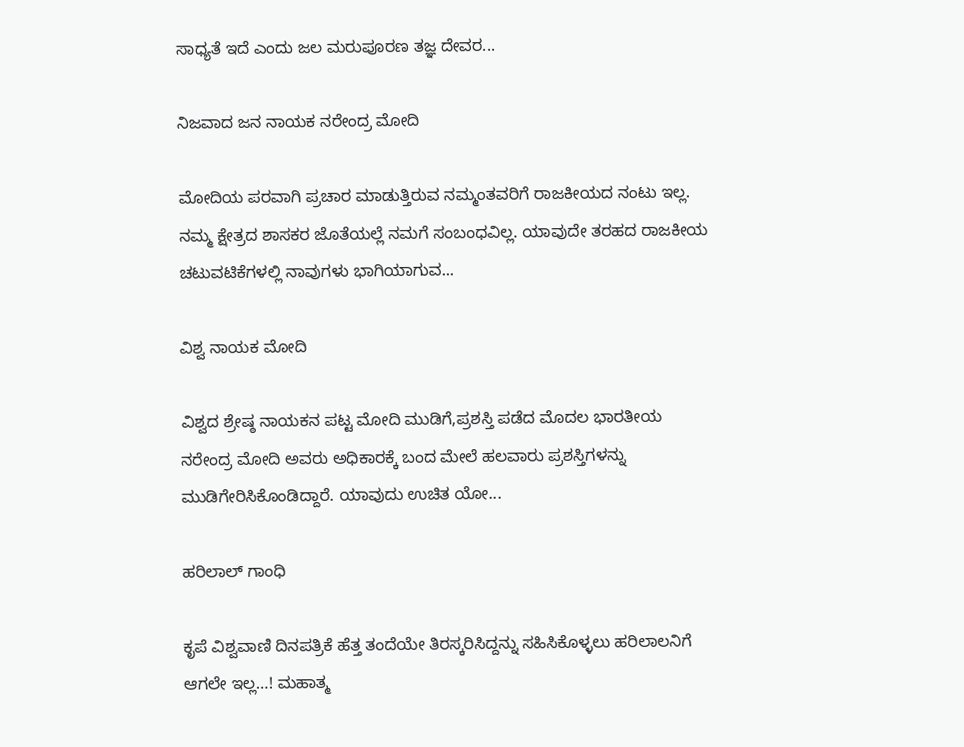ಸಾಧ್ಯತೆ ಇದೆ ಎಂದು ಜಲ ಮರುಪೂರಣ ತಜ್ಞ ದೇವರ...

ನಿಜವಾದ ಜನ ನಾಯಕ ನರೇಂದ್ರ ಮೋದಿ

ಮೋದಿಯ ಪರವಾಗಿ ಪ್ರಚಾರ ಮಾಡುತ್ತಿರುವ ನಮ್ಮಂತವರಿಗೆ ರಾಜಕೀಯದ ನಂಟು ಇಲ್ಲ. ನಮ್ಮ ಕ್ಷೇತ್ರದ ಶಾಸಕರ ಜೊತೆಯಲ್ಲೆ ನಮಗೆ ಸಂಬಂಧವಿಲ್ಲ. ಯಾವುದೇ ತರಹದ ರಾಜಕೀಯ ಚಟುವಟಿಕೆಗಳಲ್ಲಿ ನಾವುಗಳು ಭಾಗಿಯಾಗುವ...

ವಿಶ್ವ ನಾಯಕ ಮೋದಿ

ವಿಶ್ವದ ಶ್ರೇಷ್ಠ ನಾಯಕನ ಪಟ್ಟ ಮೋದಿ ಮುಡಿಗೆ,ಪ್ರಶಸ್ತಿ ಪಡೆದ ಮೊದಲ ಭಾರತೀಯ ನರೇಂದ್ರ ಮೋದಿ ಅವರು ಅಧಿಕಾರಕ್ಕೆ ಬಂದ ಮೇಲೆ ಹಲವಾರು ಪ್ರಶಸ್ತಿಗಳನ್ನು ಮುಡಿಗೇರಿಸಿಕೊಂಡಿದ್ದಾರೆ. ಯಾವುದು ಉಚಿತ ಯೋ...

ಹರಿಲಾಲ್ ಗಾಂಧಿ

ಕೃಪೆ ವಿಶ್ವವಾಣಿ ದಿನಪತ್ರಿಕೆ ಹೆತ್ತ ತಂದೆಯೇ ತಿರಸ್ಕರಿಸಿದ್ದನ್ನು ಸಹಿಸಿಕೊಳ್ಳಲು ಹರಿಲಾಲನಿಗೆ ಆಗಲೇ ಇಲ್ಲ…! ಮಹಾತ್ಮ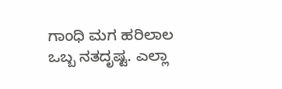ಗಾಂಧಿ ಮಗ ಹರಿಲಾಲ ಒಬ್ಬ ನತದೃಷ್ಟ. ಎಲ್ಲಾ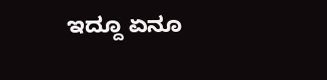ಇದ್ದೂ ಏನೂ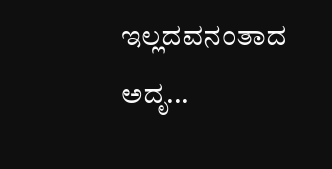ಇಲ್ಲದವನಂತಾದ ಅದೃ...